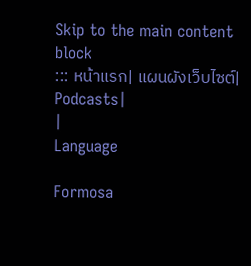Skip to the main content block
::: หน้าแรก| แผนผังเว็บไซต์| Podcasts|
|
Language

Formosa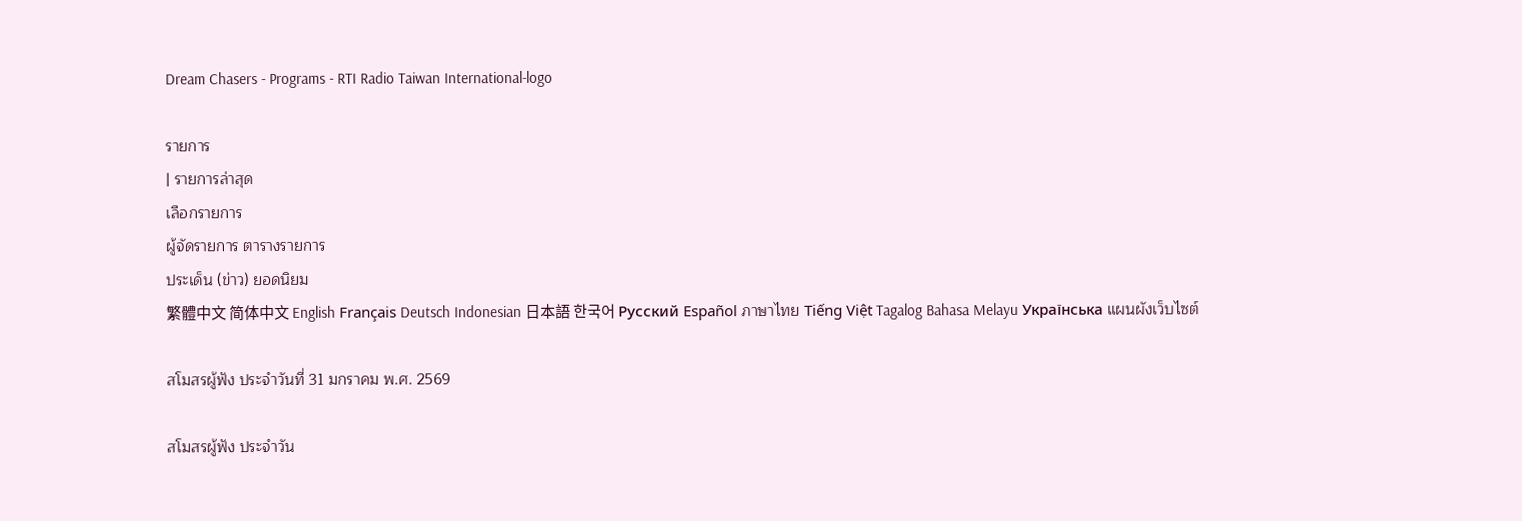Dream Chasers - Programs - RTI Radio Taiwan International-logo

รายการ
| รายการล่าสุด
เลือกรายการ
ผู้จัดรายการ ตารางรายการ
ประเด็น (ข่าว) ยอดนิยม
繁體中文 简体中文 English Français Deutsch Indonesian 日本語 한국어 Русский Español ภาษาไทย Tiếng Việt Tagalog Bahasa Melayu Українська แผนผังเว็บไซต์

สโมสรผู้ฟัง ประจำวันที่ 31 มกราคม พ.ศ. 2569

สโมสรผู้ฟัง ประจำวัน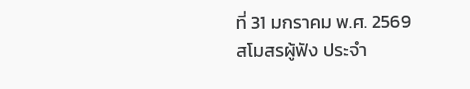ที่ 31 มกราคม พ.ศ. 2569
สโมสรผู้ฟัง ประจำ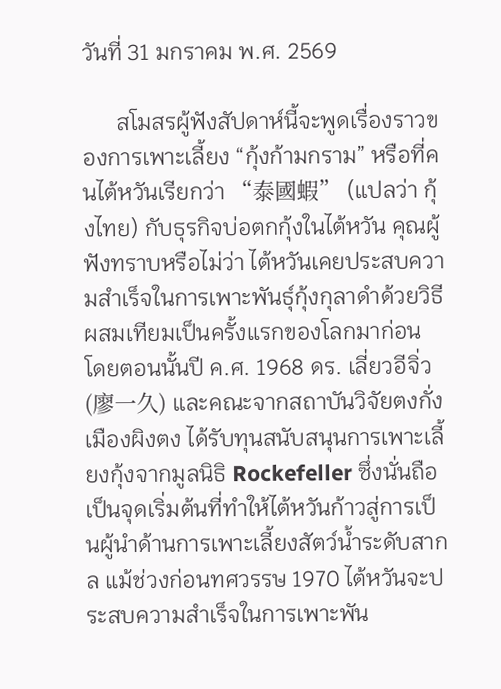วันที่ 31 มกราคม พ.ศ. 2569

      สโมสรผู้ฟังสัปดาห์นี้จะพูดเรื่องราวของการเพาะเลี้ยง “กุ้งก้ามกราม” หรือที่คนไต้หวันเรียกว่า “泰國蝦” (แปลว่า กุ้งไทย) กับธุรกิจบ่อตกกุ้งในไต้หวัน คุณผู้ฟังทราบหรือไม่ว่า ไต้หวันเคยประสบความสำเร็จในการเพาะพันธุ์กุ้งกุลาดำด้วยวิธีผสมเทียมเป็นครั้งแรกของโลกมาก่อน โดยตอนนั้นปี ค.ศ. 1968 ดร. เลี่ยวอีจิ่ว (廖一久) และคณะจากสถาบันวิจัยตงกั่ง เมืองผิงตง ได้รับทุนสนับสนุนการเพาะเลี้ยงกุ้งจากมูลนิธิ Rockefeller ซึ่งนั่นถือเป็นจุดเริ่มต้นที่ทำให้ไต้หวันก้าวสู่การเป็นผู้นำด้านการเพาะเลี้ยงสัตว์น้ำระดับสากล แม้ช่วงก่อนทศวรรษ 1970 ไต้หวันจะประสบความสำเร็จในการเพาะพัน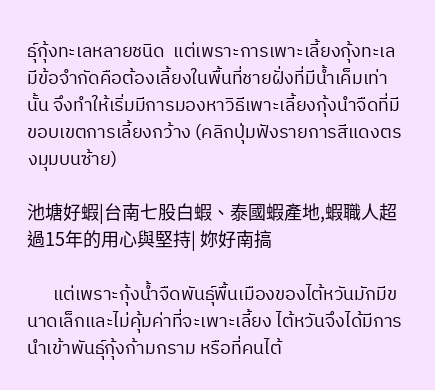ธุ์กุ้งทะเลหลายชนิด  แต่เพราะการเพาะเลี้ยงกุ้งทะเลมีข้อจำกัดคือต้องเลี้ยงในพื้นที่ชายฝั่งที่มีน้ำเค็มเท่านั้น จึงทำให้เริ่มมีการมองหาวิธีเพาะเลี้ยงกุ้งนำจืดที่มีขอบเขตการเลี้ยงกว้าง (คลิกปุ่มฟังรายการสีแดงตรงมุมบนซ้าย)

池塘好蝦|台南七股白蝦、泰國蝦產地,蝦職人超過15年的用心與堅持| 妳好南搞

      แต่เพราะกุ้งน้ำจืดพันธุ์พื้นเมืองของไต้หวันมักมีขนาดเล็กและไม่คุ้มค่าที่จะเพาะเลี้ยง ไต้หวันจึงได้มีการนำเข้าพันธุ์กุ้งก้ามกราม หรือที่คนไต้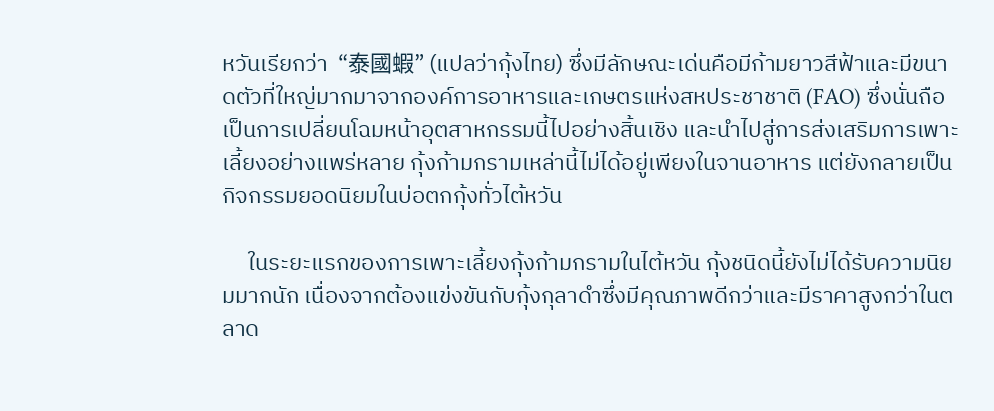หวันเรียกว่า  “泰國蝦” (แปลว่ากุ้งไทย) ซึ่งมีลักษณะเด่นคือมีก้ามยาวสีฟ้าและมีขนาดตัวที่ใหญ่มากมาจากองค์การอาหารและเกษตรแห่งสหประชาชาติ (FAO) ซึ่งนั่นถือเป็นการเปลี่ยนโฉมหน้าอุตสาหกรรมนี้ไปอย่างสิ้นเชิง และนำไปสู่การส่งเสริมการเพาะเลี้ยงอย่างแพร่หลาย กุ้งก้ามกรามเหล่านี้ไม่ได้อยู่เพียงในจานอาหาร แต่ยังกลายเป็นกิจกรรมยอดนิยมในบ่อตกกุ้งทั่วไต้หวัน

     ในระยะแรกของการเพาะเลี้ยงกุ้งก้ามกรามในไต้หวัน กุ้งชนิดนี้ยังไม่ได้รับความนิยมมากนัก เนื่องจากต้องแข่งขันกับกุ้งกุลาดำซึ่งมีคุณภาพดีกว่าและมีราคาสูงกว่าในตลาด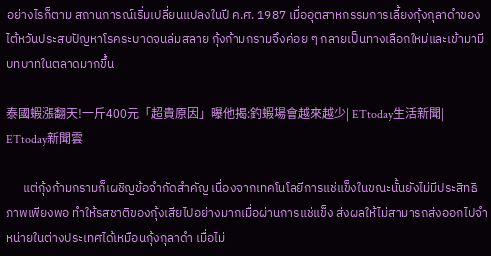อย่างไรก็ตาม สถานการณ์เริ่มเปลี่ยนแปลงในปี ค.ศ. 1987 เมื่ออุตสาหกรรมการเลี้ยงกุ้งกุลาดำของไต้หวันประสบปัญหาโรคระบาดจนล่มสลาย กุ้งก้ามกรามจึงค่อย ๆ กลายเป็นทางเลือกใหม่และเข้ามามีบทบาทในตลาดมากขึ้น

泰國蝦漲翻天!一斤400元「超貴原因」曝他揭:釣蝦場會越來越少| ETtoday生活新聞| ETtoday新聞雲

      แต่กุ้งก้ามกรามก็เผชิญข้อจำกัดสำคัญ เนื่องจากเทคโนโลยีการแช่แข็งในขณะนั้นยังไม่มีประสิทธิภาพเพียงพอ ทำให้รสชาติของกุ้งเสียไปอย่างมากเมื่อผ่านการแช่แข็ง ส่งผลให้ไม่สามารถส่งออกไปจำหน่ายในต่างประเทศได้เหมือนกุ้งกุลาดำ เมื่อไม่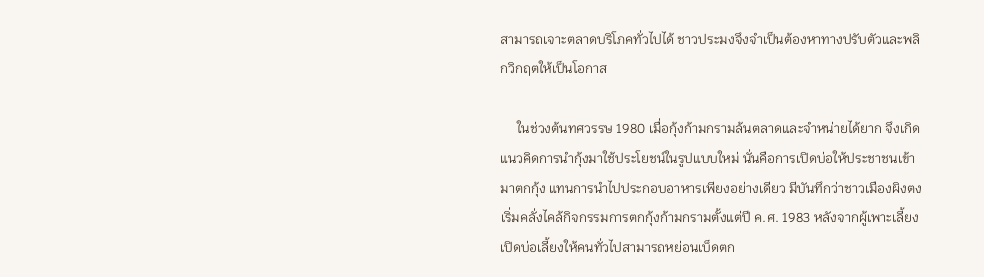สามารถเจาะตลาดบริโภคทั่วไปได้ ชาวประมงจึงจำเป็นต้องหาทางปรับตัวและพลิกวิกฤตให้เป็นโอกาส

     ในช่วงต้นทศวรรษ 1980 เมื่อกุ้งก้ามกรามล้นตลาดและจำหน่ายได้ยาก จึงเกิดแนวคิดการนำกุ้งมาใช้ประโยชน์ในรูปแบบใหม่ นั่นคือการเปิดบ่อให้ประชาชนเข้ามาตกกุ้ง แทนการนำไปประกอบอาหารเพียงอย่างเดียว มีบันทึกว่าชาวเมืองผิงตงเริ่มคลั่งไคล้กิจกรรมการตกกุ้งก้ามกรามตั้งแต่ปี ค.ศ. 1983 หลังจากผู้เพาะเลี้ยงเปิดบ่อเลี้ยงให้คนทั่วไปสามารถหย่อนเบ็ดตก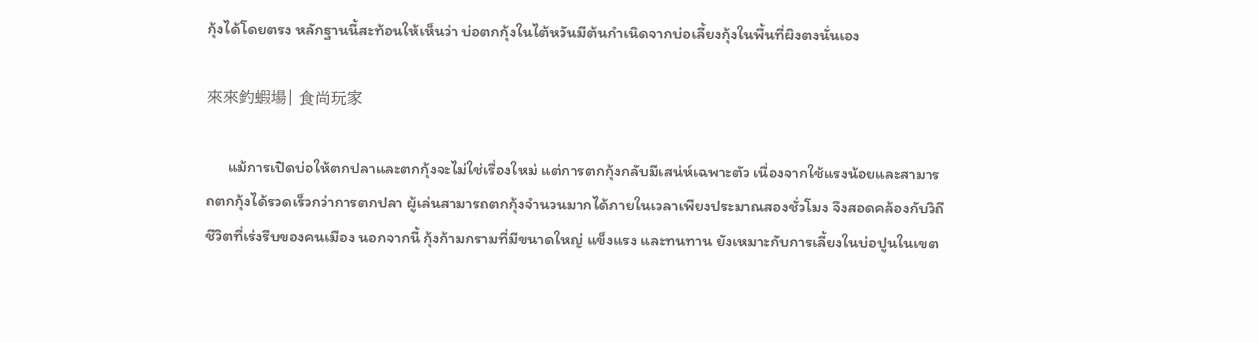กุ้งได้โดยตรง หลักฐานนี้สะท้อนให้เห็นว่า บ่อตกกุ้งในไต้หวันมีต้นกำเนิดจากบ่อเลี้ยงกุ้งในพื้นที่ผิงตงนั่นเอง

來來釣蝦場| 食尚玩家

      แม้การเปิดบ่อให้ตกปลาและตกกุ้งจะไม่ใช่เรื่องใหม่ แต่การตกกุ้งกลับมีเสน่ห์เฉพาะตัว เนื่องจากใช้แรงน้อยและสามารถตกกุ้งได้รวดเร็วกว่าการตกปลา ผู้เล่นสามารถตกกุ้งจำนวนมากได้ภายในเวลาเพียงประมาณสองชั่วโมง จึงสอดคล้องกับวิถีชีวิตที่เร่งรีบของคนเมือง นอกจากนี้ กุ้งก้ามกรามที่มีขนาดใหญ่ แข็งแรง และทนทาน ยังเหมาะกับการเลี้ยงในบ่อปูนในเขต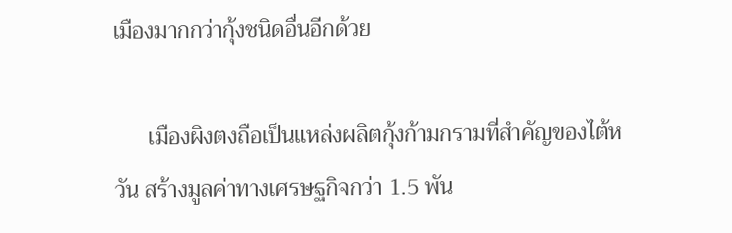เมืองมากกว่ากุ้งชนิดอื่นอีกด้วย

      เมืองผิงตงถือเป็นแหล่งผลิตกุ้งก้ามกรามที่สำคัญของไต้หวัน สร้างมูลค่าทางเศรษฐกิจกว่า 1.5 พัน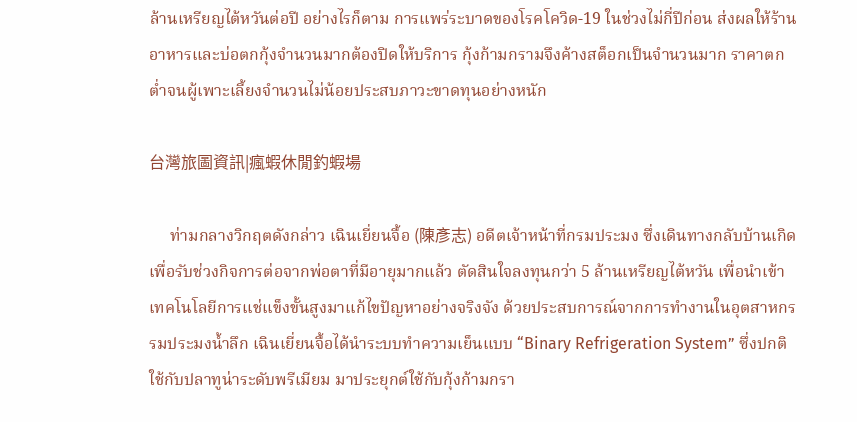ล้านเหรียญไต้หวันต่อปี อย่างไรก็ตาม การแพร่ระบาดของโรคโควิด-19 ในช่วงไม่กี่ปีก่อน ส่งผลให้ร้านอาหารและบ่อตกกุ้งจำนวนมากต้องปิดให้บริการ กุ้งก้ามกรามจึงค้างสต็อกเป็นจำนวนมาก ราคาตกต่ำจนผู้เพาะเลี้ยงจำนวนไม่น้อยประสบภาวะขาดทุนอย่างหนัก

台灣旅圖資訊|瘋蝦休閒釣蝦場

     ท่ามกลางวิกฤตดังกล่าว เฉินเยี่ยนจื้อ (陳彥志) อดีตเจ้าหน้าที่กรมประมง ซึ่งเดินทางกลับบ้านเกิดเพื่อรับช่วงกิจการต่อจากพ่อตาที่มีอายุมากแล้ว ตัดสินใจลงทุนกว่า 5 ล้านเหรียญไต้หวัน เพื่อนำเข้าเทคโนโลยีการแช่แข็งขั้นสูงมาแก้ไขปัญหาอย่างจริงจัง ด้วยประสบการณ์จากการทำงานในอุตสาหกรรมประมงน้ำลึก เฉินเยี่ยนจื้อได้นำระบบทำความเย็นแบบ “Binary Refrigeration System” ซึ่งปกติใช้กับปลาทูน่าระดับพรีเมียม มาประยุกต์ใช้กับกุ้งก้ามกรา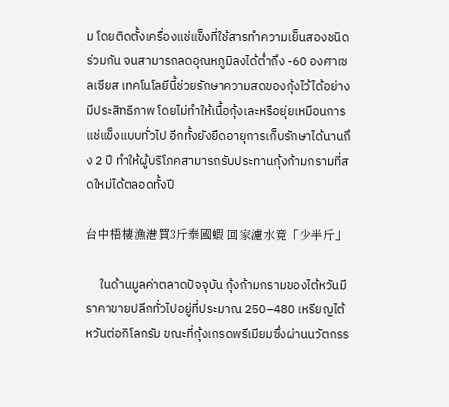ม โดยติดตั้งเครื่องแช่แข็งที่ใช้สารทำความเย็นสองชนิดร่วมกัน จนสามารถลดอุณหภูมิลงได้ต่ำถึง -60 องศาเซลเซียส เทคโนโลยีนี้ช่วยรักษาความสดของกุ้งไว้ได้อย่างมีประสิทธิภาพ โดยไม่ทำให้เนื้อกุ้งเละหรือยุ่ยเหมือนการแช่แข็งแบบทั่วไป อีกทั้งยังยืดอายุการเก็บรักษาได้นานถึง 2 ปี ทำให้ผู้บริโภคสามารถรับประทานกุ้งก้ามกรามที่สดใหม่ได้ตลอดทั้งปี

台中梧棲漁港買3斤泰國蝦 回家濾水竟「少半斤」

     ในด้านมูลค่าตลาดปัจจุบัน กุ้งก้ามกรามของไต้หวันมีราคาขายปลีกทั่วไปอยู่ที่ประมาณ 250–480 เหรียญไต้หวันต่อกิโลกรัม ขณะที่กุ้งเกรดพรีเมียมซึ่งผ่านนวัตกรร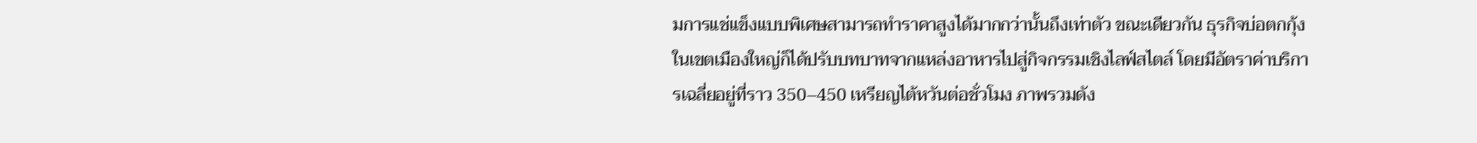มการแช่แข็งแบบพิเศษสามารถทำราคาสูงได้มากกว่านั้นถึงเท่าตัว ขณะเดียวกัน ธุรกิจบ่อตกกุ้งในเขตเมืองใหญ่ก็ได้ปรับบทบาทจากแหล่งอาหารไปสู่กิจกรรมเชิงไลฟ์สไตล์ โดยมีอัตราค่าบริการเฉลี่ยอยู่ที่ราว 350–450 เหรียญไต้หวันต่อชั่วโมง ภาพรวมดัง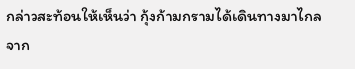กล่าวสะท้อนให้เห็นว่า กุ้งก้ามกรามได้เดินทางมาไกลจาก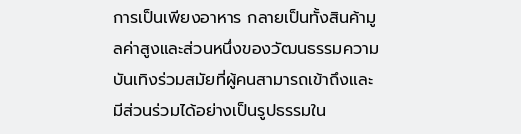การเป็นเพียงอาหาร กลายเป็นทั้งสินค้ามูลค่าสูงและส่วนหนึ่งของวัฒนธรรมความบันเทิงร่วมสมัยที่ผู้คนสามารถเข้าถึงและมีส่วนร่วมได้อย่างเป็นรูปธรรมใน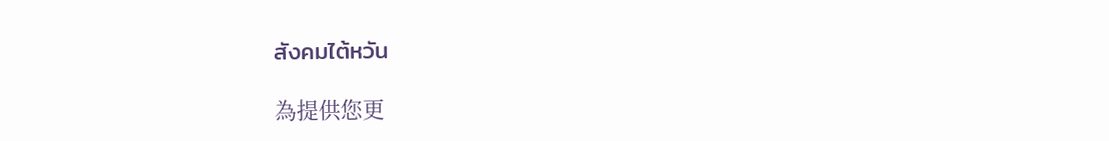สังคมไต้หวัน

為提供您更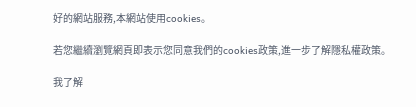好的網站服務,本網站使用cookies。

若您繼續瀏覽網頁即表示您同意我們的cookies政策,進一步了解隱私權政策。

我了解